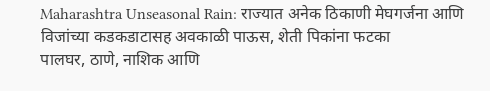Maharashtra Unseasonal Rain: राज्यात अनेक ठिकाणी मेघगर्जना आणि विजांच्या कडकडाटासह अवकाळी पाऊस, शेती पिकांना फटका
पालघर, ठाणे, नाशिक आणि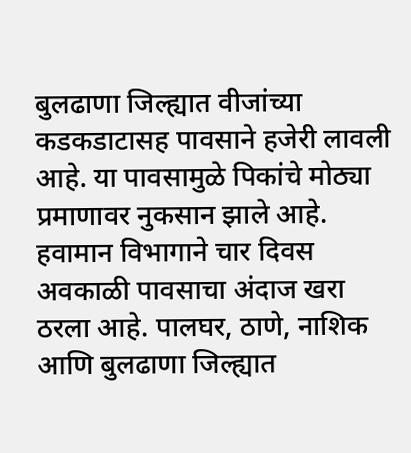बुलढाणा जिल्ह्यात वीजांच्या कडकडाटासह पावसाने हजेरी लावली आहे. या पावसामुळे पिकांचे मोठ्या प्रमाणावर नुकसान झाले आहे.
हवामान विभागाने चार दिवस अवकाळी पावसाचा अंदाज खरा ठरला आहे. पालघर, ठाणे, नाशिक आणि बुलढाणा जिल्ह्यात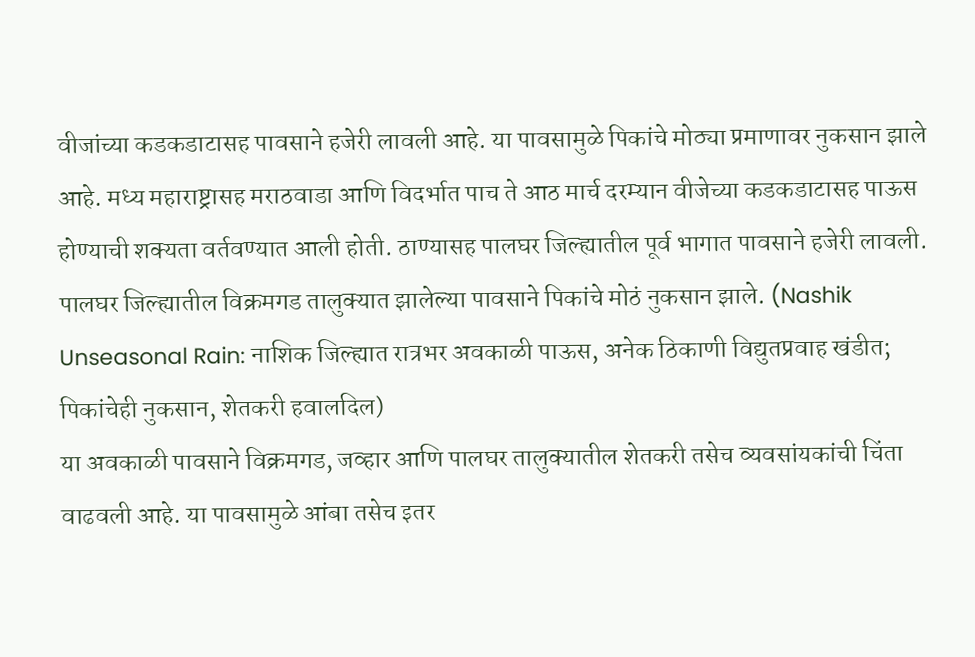वीजांच्या कडकडाटासह पावसाने हजेरी लावली आहे. या पावसामुळे पिकांचे मोठ्या प्रमाणावर नुकसान झाले आहे. मध्य महाराष्ट्रासह मराठवाडा आणि विदर्भात पाच ते आठ मार्च दरम्यान वीजेच्या कडकडाटासह पाऊस होण्याची शक्यता वर्तवण्यात आली होती. ठाण्यासह पालघर जिल्ह्यातील पूर्व भागात पावसाने हजेरी लावली. पालघर जिल्ह्यातील विक्रमगड तालुक्यात झालेल्या पावसाने पिकांचे मोठं नुकसान झाले. (Nashik Unseasonal Rain: नाशिक जिल्ह्यात रात्रभर अवकाळी पाऊस, अनेक ठिकाणी विद्युतप्रवाह खंडीत; पिकांचेही नुकसान, शेतकरी हवालदिल)
या अवकाळी पावसाने विक्रमगड, जव्हार आणि पालघर तालुक्यातील शेतकरी तसेच व्यवसांयकांची चिंता वाढवली आहे. या पावसामुळे आंबा तसेच इतर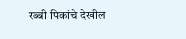रब्बी पिकांचे देखील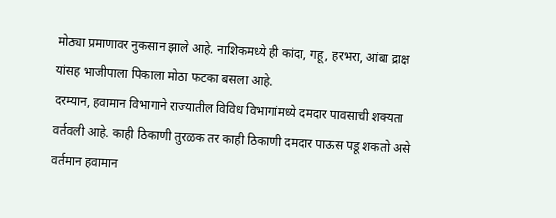मोठ्या प्रमाणावर नुकसान झाले आहे. नाशिकमध्ये ही कांदा, गहू, हरभरा, आंबा द्राक्ष यांसह भाजीपाला पिकाला मोठा फटका बसला आहे.
दरम्यान, हवामान विभागाने राज्यातील विविध विभागांमध्ये दमदार पावसाची शक्यता वर्तवली आहे. काही ठिकाणी तुरळक तर काही ठिकाणी दमदार पाऊस पडू शकतो असे वर्तमान हवामान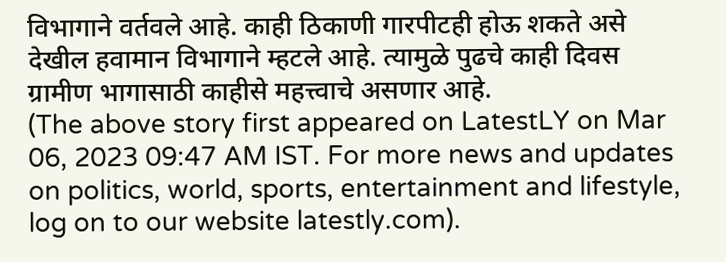विभागाने वर्तवले आहे. काही ठिकाणी गारपीटही होऊ शकते असे देखील हवामान विभागाने म्हटले आहे. त्यामुळे पुढचे काही दिवस ग्रामीण भागासाठी काहीसे महत्त्वाचे असणार आहे.
(The above story first appeared on LatestLY on Mar 06, 2023 09:47 AM IST. For more news and updates on politics, world, sports, entertainment and lifestyle, log on to our website latestly.com).